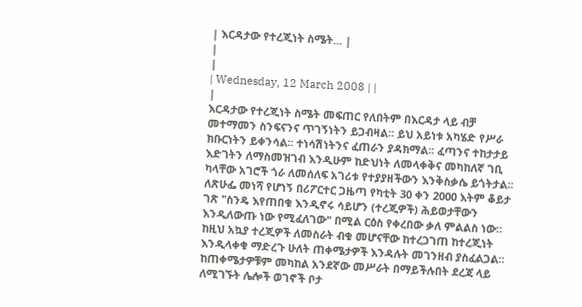| እርዳታው የተረጂነት ስሜት... |
|
|
| Wednesday, 12 March 2008 | |
|
እርዳታው የተረጂነት ስሜት መፍጠር የለበትም በእርዳታ ላይ ብቻ መተማመን ስንፍናንና ጥገኝነትን ይጋብዛል፡፡ ይህ አይነቱ አካሄድ የሥራ ክቡርነትን ይቀንሳል፡፡ ተነሳሽነትንና ፈጠራን ያዳክማል፡፡ ፈጣንና ተከታታይ እድገትን ለማስመዝገብ እንዲሁም ከድህነት ለመላቀቅና መካከለኛ ገቢ ካላቸው አገሮች ጎራ ለመሰለፍ አገሪቱ የተያያዘችውን እንቅስቃሴ ይጎትታል፡፡
ለጽሁፌ መነሻ የሆነኝ በሪፖርተር ጋዜጣ የካቲት 30 ቀን 2000 እትም ቆይታ ገጽ "ስንዴ እየጠበቁ እንዲኖሩ ሳይሆን (ተረጂዎች) ሕይወታቸውን እንዲለውጡ ነው የሚፈለገው" በሚል ርዕስ የቀረበው ቃለ ምልልስ ነው፡፡ ከዚህ አኳያ ተረጂዎች ለመስራት ብቁ መሆናቸው ከተረጋገጠ ከተረጂነት እንዲላቀቁ ማድረጉ ሁለት ጠቀሜታዎች እንዳሉት መገንዘብ ያስፈልጋል፡፡ ከጠቀሜታዎቹም መካከል አንደኛው መሥራት በማይችሉበት ደረጃ ላይ ለሚገኙት ሌሎች ወገኖች ቦታ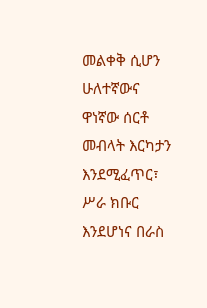መልቀቅ ሲሆን ሁለተኛውና ዋነኛው ሰርቶ መብላት እርካታን እንደሚፈጥር፣ ሥራ ክቡር እንደሆነና በራስ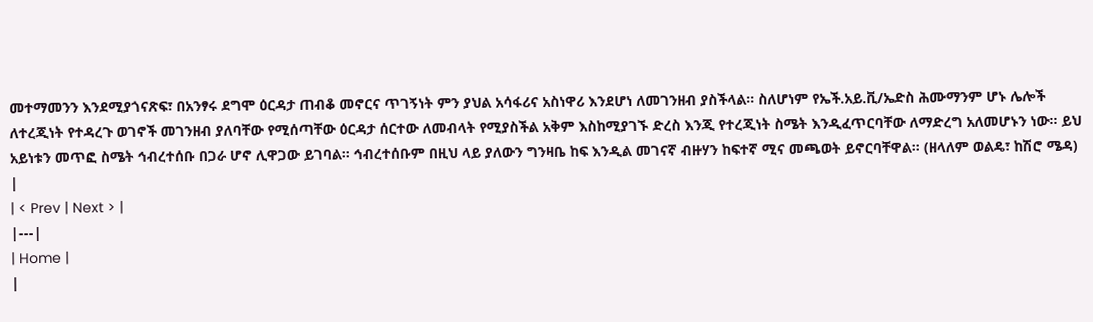መተማመንን እንደሚያጎናጽፍ፣ በአንፃሩ ደግሞ ዕርዳታ ጠብቆ መኖርና ጥገኝነት ምን ያህል አሳፋሪና አስነዋሪ እንደሆነ ለመገንዘብ ያስችላል፡፡ ስለሆነም የኤች.አይ.ቪ/ኤድስ ሕሙማንም ሆኑ ሌሎች ለተረጂነት የተዳረጉ ወገኖች መገንዘብ ያለባቸው የሚሰጣቸው ዕርዳታ ሰርተው ለመብላት የሚያስችል አቅም እስከሚያገኙ ድረስ እንጂ የተረጂነት ስሜት እንዲፈጥርባቸው ለማድረግ አለመሆኑን ነው፡፡ ይህ አይነቱን መጥፎ ስሜት ኅብረተሰቡ በጋራ ሆኖ ሊዋጋው ይገባል፡፡ ኅብረተሰቡም በዚህ ላይ ያለውን ግንዛቤ ከፍ እንዲል መገናኛ ብዙሃን ከፍተኛ ሚና መጫወት ይኖርባቸዋል፡፡ (ዘላለም ወልዴ፣ ከሽሮ ሜዳ) |
| < Prev | Next > |
|---|
| Home |
|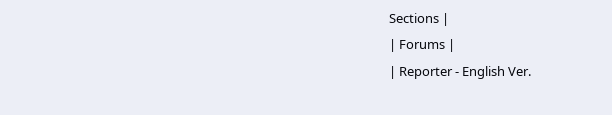Sections |
| Forums |
| Reporter - English Ver.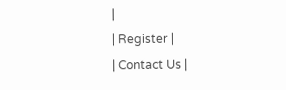|
| Register |
| Contact Us |